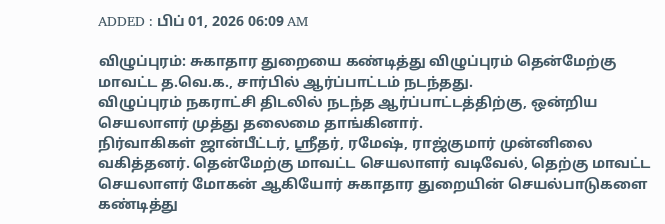ADDED : பிப் 01, 2026 06:09 AM

விழுப்புரம்: சுகாதார துறையை கண்டித்து விழுப்புரம் தென்மேற்கு மாவட்ட த.வெ.க., சார்பில் ஆர்ப்பாட்டம் நடந்தது.
விழுப்புரம் நகராட்சி திடலில் நடந்த ஆர்ப்பாட்டத்திற்கு, ஒன்றிய செயலாளர் முத்து தலைமை தாங்கினார்.
நிர்வாகிகள் ஜான்பீட்டர், ஸ்ரீதர், ரமேஷ், ராஜ்குமார் முன்னிலை வகித்தனர். தென்மேற்கு மாவட்ட செயலாளர் வடிவேல், தெற்கு மாவட்ட செயலாளர் மோகன் ஆகியோர் சுகாதார துறையின் செயல்பாடுகளை கண்டித்து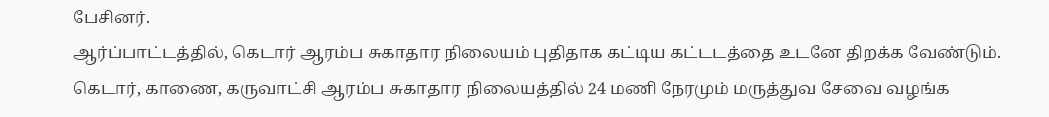பேசினர்.
ஆர்ப்பாட்டத்தில், கெடார் ஆரம்ப சுகாதார நிலையம் புதிதாக கட்டிய கட்டடத்தை உடனே திறக்க வேண்டும். கெடார், காணை, கருவாட்சி ஆரம்ப சுகாதார நிலையத்தில் 24 மணி நேரமும் மருத்துவ சேவை வழங்க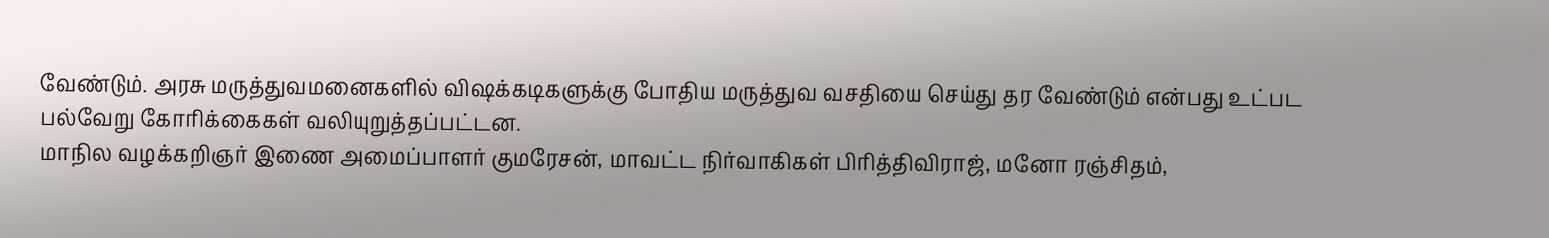வேண்டும். அரசு மருத்துவமனைகளில் விஷக்கடிகளுக்கு போதிய மருத்துவ வசதியை செய்து தர வேண்டும் என்பது உட்பட பல்வேறு கோரிக்கைகள் வலியுறுத்தப்பட்டன.
மாநில வழக்கறிஞர் இணை அமைப்பாளர் குமரேசன், மாவட்ட நிர்வாகிகள் பிரித்திவிராஜ், மனோ ரஞ்சிதம்,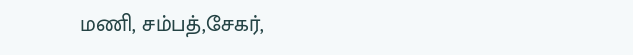மணி, சம்பத்,சேகர்,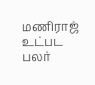மணிராஜ் உட்பட பலர்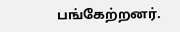பங்கேற்றனர்.